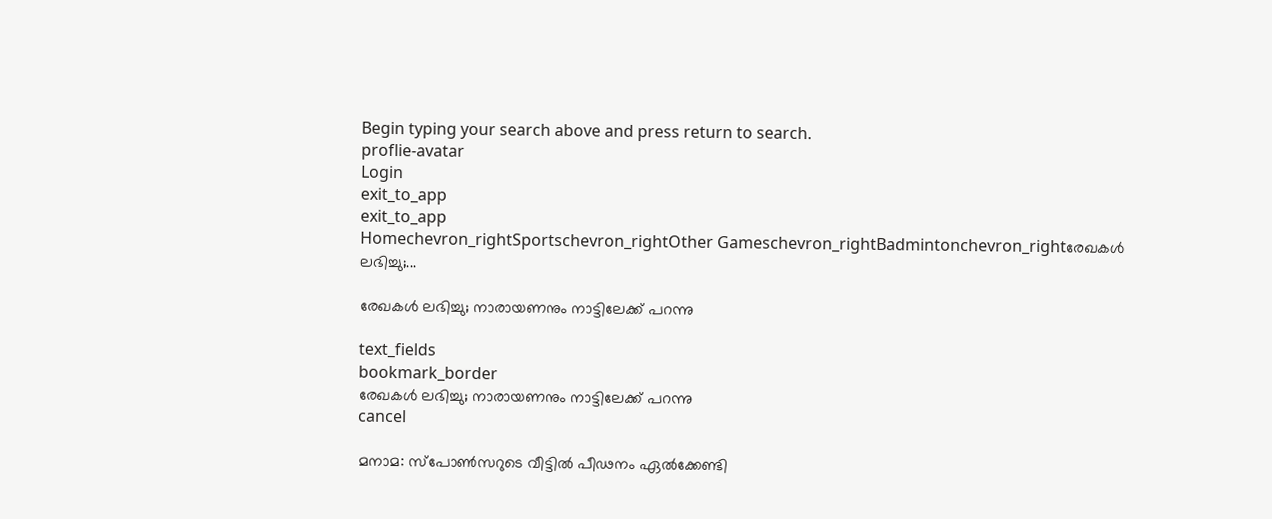Begin typing your search above and press return to search.
proflie-avatar
Login
exit_to_app
exit_to_app
Homechevron_rightSportschevron_rightOther Gameschevron_rightBadmintonchevron_rightരേഖകള്‍ ലഭിച്ചു;...

രേഖകള്‍ ലഭിച്ചു; നാരായണനും നാട്ടിലേക്ക് പറന്നു

text_fields
bookmark_border
രേഖകള്‍ ലഭിച്ചു; നാരായണനും നാട്ടിലേക്ക് പറന്നു
cancel

മനാമ: സ്പോൺസറുടെ വീട്ടിൽ പീഢനം ഏൽക്കേണ്ടി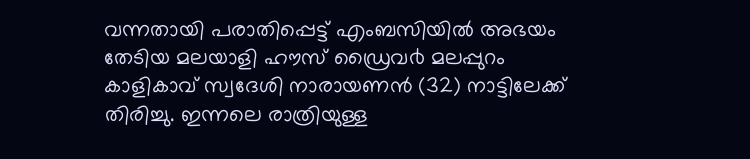വന്നതായി പരാതിപ്പെട്ട് എംബസിയിൽ അഭയം തേടിയ മലയാളി ഹൗസ് ഡ്രൈവ൪ മലപ്പുറം കാളികാവ് സ്വദേശി നാരായണൻ (32) നാട്ടിലേക്ക് തിരിച്ചു. ഇന്നലെ രാത്രിയുള്ള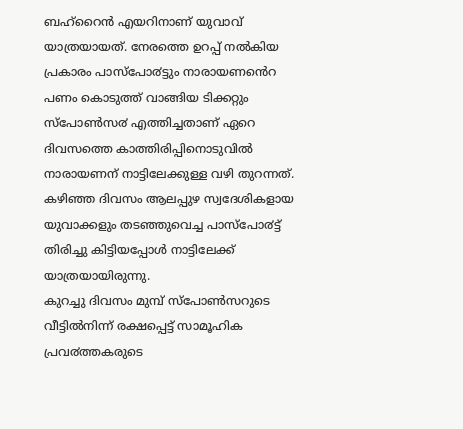ബഹ്റൈൻ എയറിനാണ് യുവാവ് യാത്രയായത്. നേരത്തെ ഉറപ്പ് നൽകിയ പ്രകാരം പാസ്പോ൪ട്ടും നാരായണൻെറ പണം കൊടുത്ത് വാങ്ങിയ ടിക്കറ്റും സ്പോൺസ൪ എത്തിച്ചതാണ് ഏറെ ദിവസത്തെ കാത്തിരിപ്പിനൊടുവിൽ നാരായണന് നാട്ടിലേക്കുള്ള വഴി തുറന്നത്. കഴിഞ്ഞ ദിവസം ആലപ്പുഴ സ്വദേശികളായ യുവാക്കളും തടഞ്ഞുവെച്ച പാസ്പോ൪ട്ട് തിരിച്ചു കിട്ടിയപ്പോൾ നാട്ടിലേക്ക് യാത്രയായിരുന്നു.
കുറച്ചു ദിവസം മുമ്പ് സ്പോൺസറുടെ വീട്ടിൽനിന്ന് രക്ഷപ്പെട്ട് സാമൂഹിക പ്രവ൪ത്തകരുടെ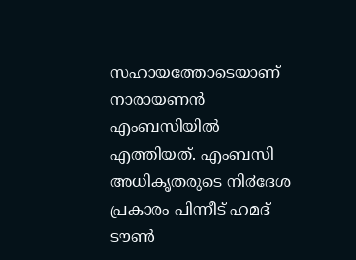സഹായത്തോടെയാണ് നാരായണൻ എംബസിയിൽ എത്തിയത്. എംബസി അധികൃതരുടെ നി൪ദേശ പ്രകാരം പിന്നീട് ഹമദ് ടൗൺ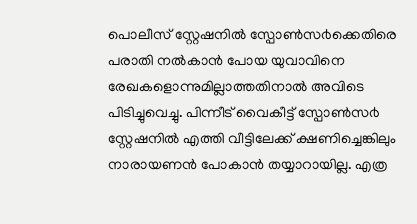പൊലീസ് സ്റ്റേഷനിൽ സ്പോൺസ൪ക്കെതിരെ പരാതി നൽകാൻ പോയ യുവാവിനെ രേഖകളൊന്നുമില്ലാത്തതിനാൽ അവിടെ പിടിച്ചുവെച്ചു. പിന്നീട് വൈകീട്ട് സ്പോൺസ൪ സ്റ്റേഷനിൽ എത്തി വീട്ടിലേക്ക് ക്ഷണിച്ചെങ്കിലും നാരായണൻ പോകാൻ തയ്യാറായില്ല. എത്ര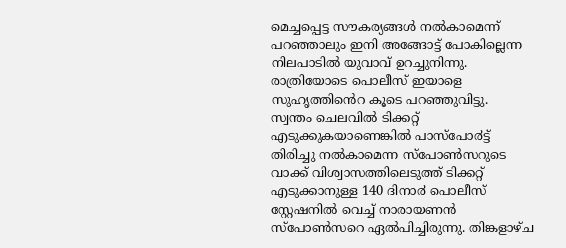മെച്ചപ്പെട്ട സൗകര്യങ്ങൾ നൽകാമെന്ന് പറഞ്ഞാലും ഇനി അങ്ങോട്ട് പോകില്ലെന്ന നിലപാടിൽ യുവാവ് ഉറച്ചുനിന്നു. രാത്രിയോടെ പൊലീസ് ഇയാളെ സുഹൃത്തിൻെറ കൂടെ പറഞ്ഞുവിട്ടു.
സ്വന്തം ചെലവിൽ ടിക്കറ്റ് എടുക്കുകയാണെങ്കിൽ പാസ്പോ൪ട്ട് തിരിച്ചു നൽകാമെന്ന സ്പോൺസറുടെ വാക്ക് വിശ്വാസത്തിലെടുത്ത് ടിക്കറ്റ് എടുക്കാനുള്ള 140 ദിനാ൪ പൊലീസ് സ്റ്റേഷനിൽ വെച്ച് നാരായണൻ സ്പോൺസറെ ഏൽപിച്ചിരുന്നു. തിങ്കളാഴ്ച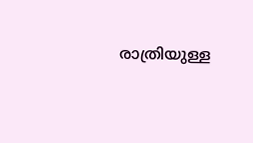രാത്രിയുള്ള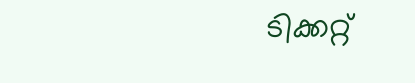ടിക്കറ്റ്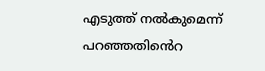എടുത്ത് നൽകുമെന്ന് പറഞ്ഞതിൻെറ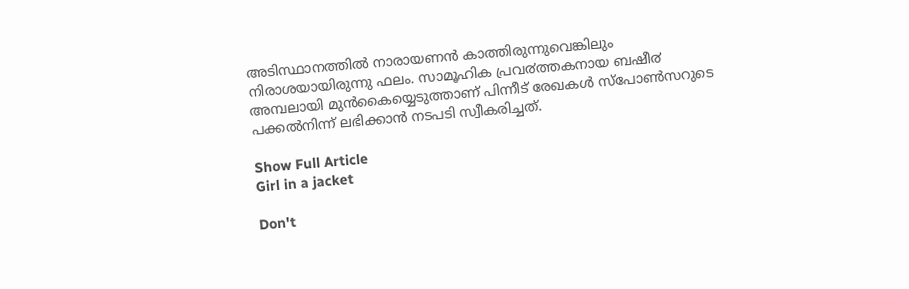അടിസ്ഥാനത്തിൽ നാരായണൻ കാത്തിരുന്നുവെങ്കിലും നിരാശയായിരുന്നു ഫലം. സാമൂഹിക പ്രവ൪ത്തകനായ ബഷീ൪ അമ്പലായി മുൻകൈയ്യെടുത്താണ് പിന്നീട് രേഖകൾ സ്പോൺസറുടെ പക്കൽനിന്ന് ലഭിക്കാൻ നടപടി സ്വീകരിച്ചത്.

Show Full Article
Girl in a jacket

Don't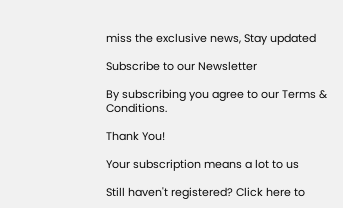miss the exclusive news, Stay updated

Subscribe to our Newsletter

By subscribing you agree to our Terms & Conditions.

Thank You!

Your subscription means a lot to us

Still haven't registered? Click here to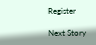Register

Next Story